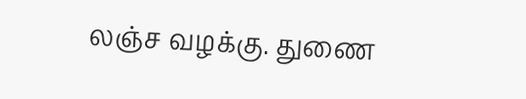லஞ்ச வழக்கு. துணை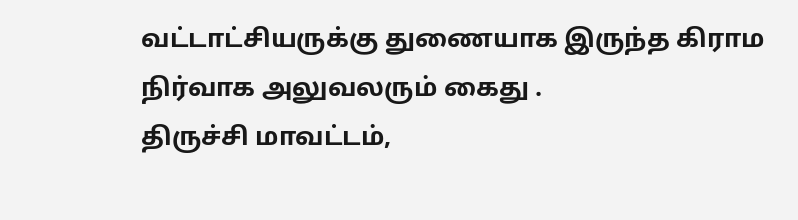வட்டாட்சியருக்கு துணையாக இருந்த கிராம நிர்வாக அலுவலரும் கைது .
திருச்சி மாவட்டம்,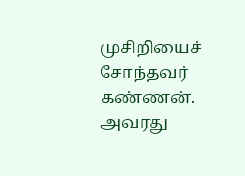முசிறியைச் சோந்தவர் கண்ணன். அவரது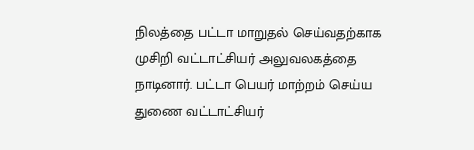நிலத்தை பட்டா மாறுதல் செய்வதற்காக முசிறி வட்டாட்சியர் அலுவலகத்தை நாடினார். பட்டா பெயர் மாற்றம் செய்ய துணை வட்டாட்சியர்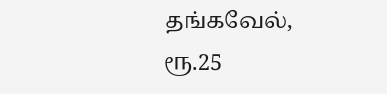தங்கவேல், ரூ.25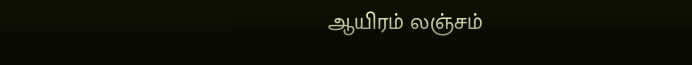ஆயிரம் லஞ்சம்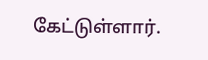கேட்டுள்ளார்.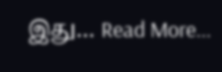இது… Read More...